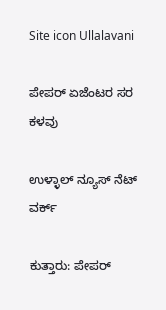Site icon Ullalavani

ಪೇಪರ್ ಏಜೆಂಟರ ಸರ ಕಳವು

ಉಳ್ಳಾಲ್ ನ್ಯೂಸ್ ನೆಟ್ ವರ್ಕ್

ಕುತ್ತಾರು: ಪೇಪರ್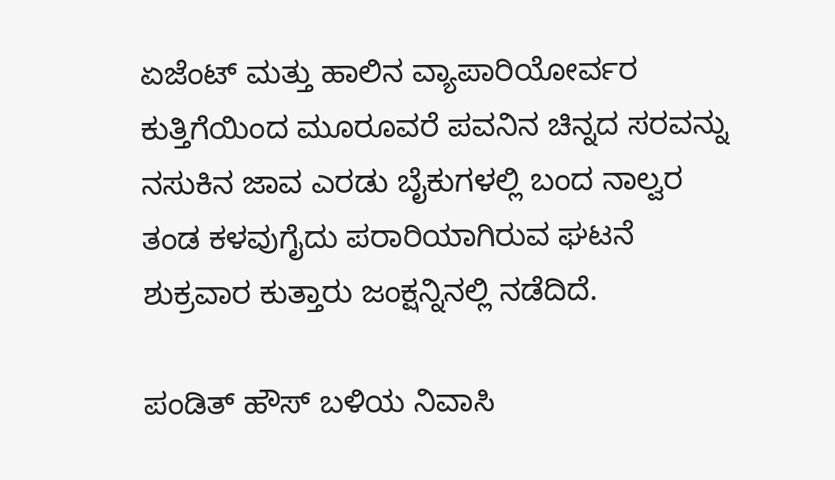ಏಜೆಂಟ್ ಮತ್ತು ಹಾಲಿನ ವ್ಯಾಪಾರಿಯೋರ್ವರ ಕುತ್ತಿಗೆಯಿಂದ ಮೂರೂವರೆ ಪವನಿನ ಚಿನ್ನದ ಸರವನ್ನು ನಸುಕಿನ ಜಾವ ಎರಡು ಬೈಕುಗಳಲ್ಲಿ ಬಂದ ನಾಲ್ವರ ತಂಡ ಕಳವುಗೈದು ಪರಾರಿಯಾಗಿರುವ ಘಟನೆ ಶುಕ್ರವಾರ ಕುತ್ತಾರು ಜಂಕ್ಷನ್ನಿನಲ್ಲಿ ನಡೆದಿದೆ.

ಪಂಡಿತ್ ಹೌಸ್ ಬಳಿಯ ನಿವಾಸಿ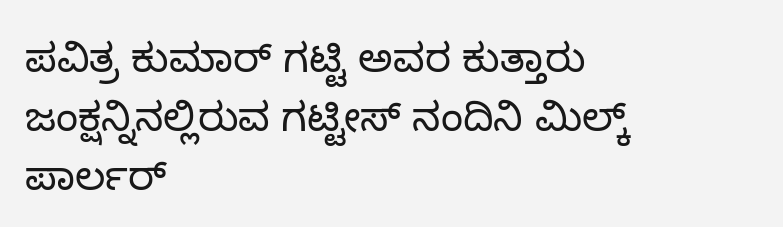ಪವಿತ್ರ ಕುಮಾರ್ ಗಟ್ಟಿ ಅವರ ಕುತ್ತಾರು ಜಂಕ್ಷನ್ನಿನಲ್ಲಿರುವ ಗಟ್ಟೀಸ್ ನಂದಿನಿ ಮಿಲ್ಕ್ ಪಾರ್ಲರ್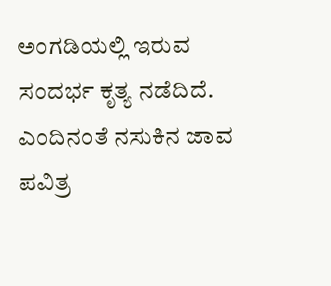ಅಂಗಡಿಯಲ್ಲಿ ಇರುವ ಸಂದರ್ಭ ಕೃತ್ಯ ನಡೆದಿದೆ. ಎಂದಿನಂತೆ ನಸುಕಿನ ಜಾವ ಪವಿತ್ರ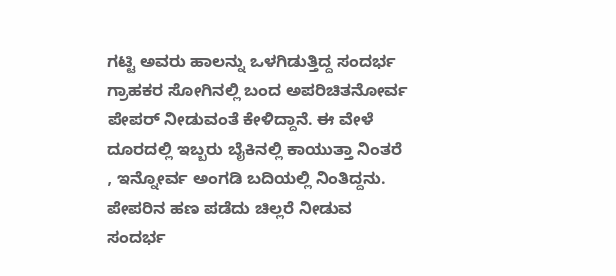ಗಟ್ಟಿ ಅವರು ಹಾಲನ್ನು ಒಳಗಿಡುತ್ತಿದ್ದ ಸಂದರ್ಭ ಗ್ರಾಹಕರ ಸೋಗಿನಲ್ಲಿ ಬಂದ ಅಪರಿಚಿತನೋರ್ವ ಪೇಪರ್ ನೀಡುವಂತೆ ಕೇಳಿದ್ದಾನೆ. ಈ ವೇಳೆ ದೂರದಲ್ಲಿ ಇಬ್ಬರು ಬೈಕಿನಲ್ಲಿ ಕಾಯುತ್ತಾ ನಿಂತರೆ , ಇನ್ನೋರ್ವ ಅಂಗಡಿ ಬದಿಯಲ್ಲಿ ನಿಂತಿದ್ದನು. ಪೇಪರಿನ ಹಣ ಪಡೆದು ಚಿಲ್ಲರೆ ನೀಡುವ ಸಂದರ್ಭ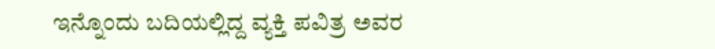ಇನ್ನೊಂದು ಬದಿಯಲ್ಲಿದ್ದ ವ್ಯಕ್ತಿ ಪವಿತ್ರ ಅವರ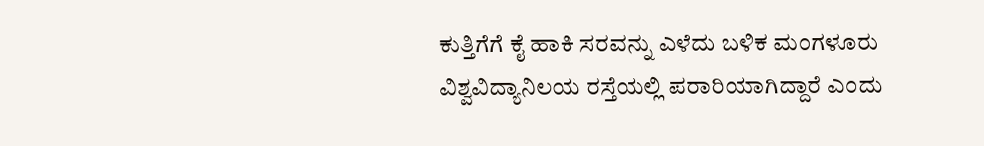ಕುತ್ತಿಗೆಗೆ ಕೈ ಹಾಕಿ ಸರವನ್ನು ಎಳೆದು ಬಳಿಕ ಮಂಗಳೂರು ವಿಶ್ವವಿದ್ಯಾನಿಲಯ ರಸ್ತೆಯಲ್ಲಿ ಪರಾರಿಯಾಗಿದ್ದಾರೆ ಎಂದು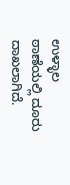ಉಳ್ಳಾಲ ಠಾಣೆಯಲ್ಲಿ ದೂರು ದಾಖಲಾಗಿದೆ.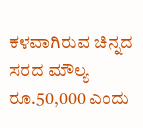ಕಳವಾಗಿರುವ ಚಿನ್ನದ ಸರದ ಮೌಲ್ಯ ರೂ.50,000 ಎಂದು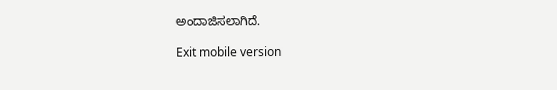ಅಂದಾಜಿಸಲಾಗಿದೆ.

Exit mobile version